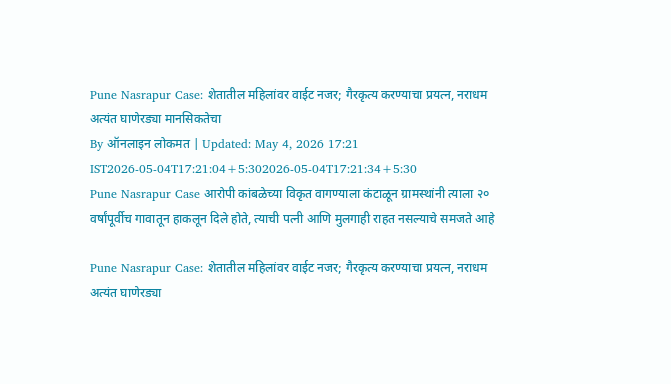Pune Nasrapur Case: शेतातील महिलांवर वाईट नजर; गैरकृत्य करण्याचा प्रयत्न, नराधम अत्यंत घाणेरड्या मानसिकतेचा
By ऑनलाइन लोकमत | Updated: May 4, 2026 17:21 IST2026-05-04T17:21:04+5:302026-05-04T17:21:34+5:30
Pune Nasrapur Case आरोपी कांबळेच्या विकृत वागण्याला कंटाळून ग्रामस्थांनी त्याला २० वर्षांपूर्वीच गावातून हाकलून दिले होते, त्याची पत्नी आणि मुलगाही राहत नसल्याचे समजते आहे

Pune Nasrapur Case: शेतातील महिलांवर वाईट नजर; गैरकृत्य करण्याचा प्रयत्न, नराधम अत्यंत घाणेरड्या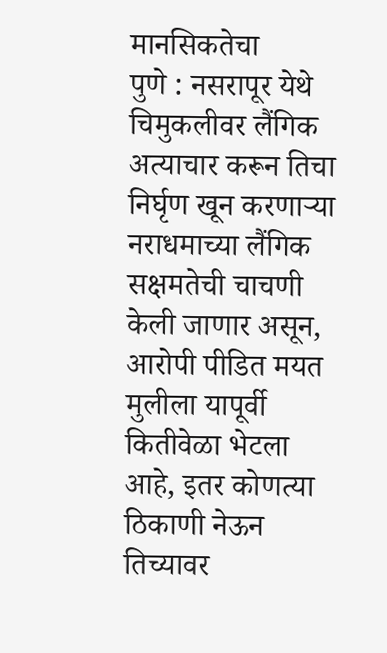मानसिकतेचा
पुणे : नसरापूर येथे चिमुकलीवर लैंगिक अत्याचार करून तिचा निर्घृण खून करणाऱ्या नराधमाच्या लैंगिक सक्षमतेची चाचणी केली जाणार असून, आरोपी पीडित मयत मुलीला यापूर्वी कितीवेळा भेटला आहे, इतर कोणत्या ठिकाणी नेऊन तिच्यावर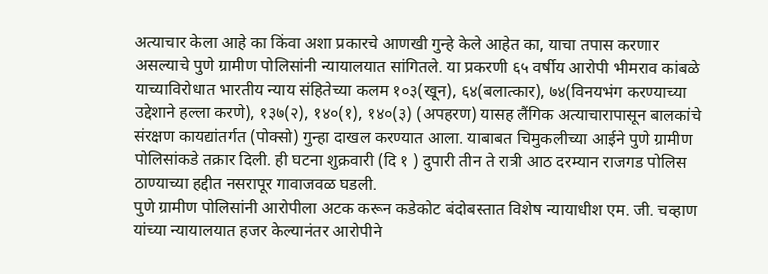अत्याचार केला आहे का किंवा अशा प्रकारचे आणखी गुन्हे केले आहेत का, याचा तपास करणार असल्याचे पुणे ग्रामीण पोलिसांनी न्यायालयात सांगितले. या प्रकरणी ६५ वर्षीय आरोपी भीमराव कांबळे याच्याविरोधात भारतीय न्याय संहितेच्या कलम १०३(खून), ६४(बलात्कार), ७४(विनयभंग करण्याच्या उद्देशाने हल्ला करणे), १३७(२), १४०(१), १४०(३) (अपहरण) यासह लैंगिक अत्याचारापासून बालकांचे संरक्षण कायद्यांतर्गत (पोक्सो) गुन्हा दाखल करण्यात आला. याबाबत चिमुकलीच्या आईने पुणे ग्रामीण पोलिसांकडे तक्रार दिली. ही घटना शुक्रवारी (दि १ ) दुपारी तीन ते रात्री आठ दरम्यान राजगड पोलिस ठाण्याच्या हद्दीत नसरापूर गावाजवळ घडली.
पुणे ग्रामीण पोलिसांनी आरोपीला अटक करून कडेकोट बंदोबस्तात विशेष न्यायाधीश एम. जी. चव्हाण यांच्या न्यायालयात हजर केल्यानंतर आरोपीने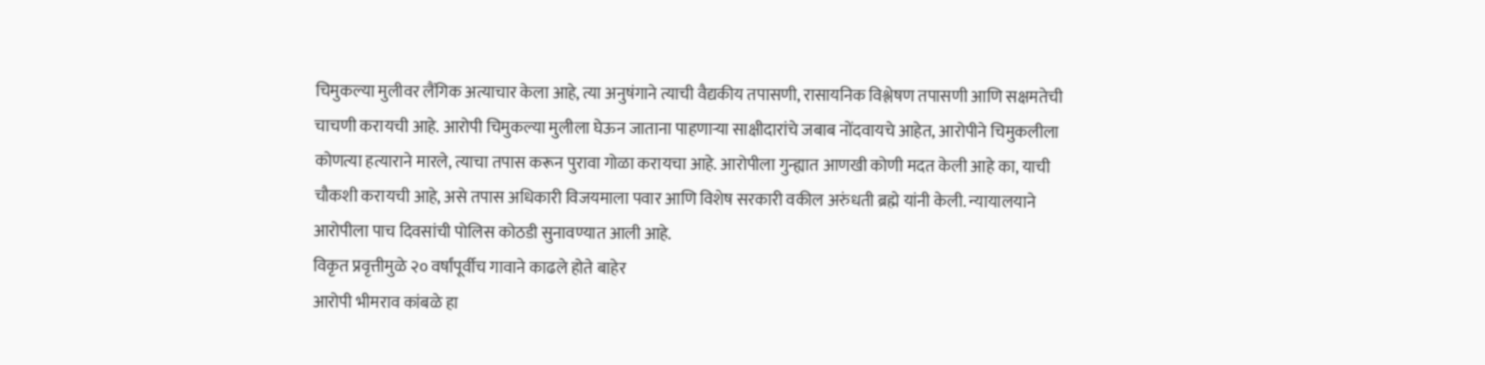चिमुकल्या मुलीवर लैंगिक अत्याचार केला आहे, त्या अनुषंगाने त्याची वैद्यकीय तपासणी, रासायनिक विश्लेषण तपासणी आणि सक्षमतेची चाचणी करायची आहे. आरोपी चिमुकल्या मुलीला घेऊन जाताना पाहणाऱ्या साक्षीदारांचे जबाब नोंदवायचे आहेत, आरोपीने चिमुकलीला कोणत्या हत्याराने मारले, त्याचा तपास करून पुरावा गोळा करायचा आहे. आरोपीला गुन्ह्यात आणखी कोणी मदत केली आहे का, याची चौकशी करायची आहे, असे तपास अधिकारी विजयमाला पवार आणि विशेष सरकारी वकील अरुंधती ब्रह्मे यांनी केली. न्यायालयाने आरोपीला पाच दिवसांची पोलिस कोठडी सुनावण्यात आली आहे.
विकृत प्रवृत्तीमुळे २० वर्षांपूर्वीच गावाने काढले होते बाहेर
आरोपी भीमराव कांबळे हा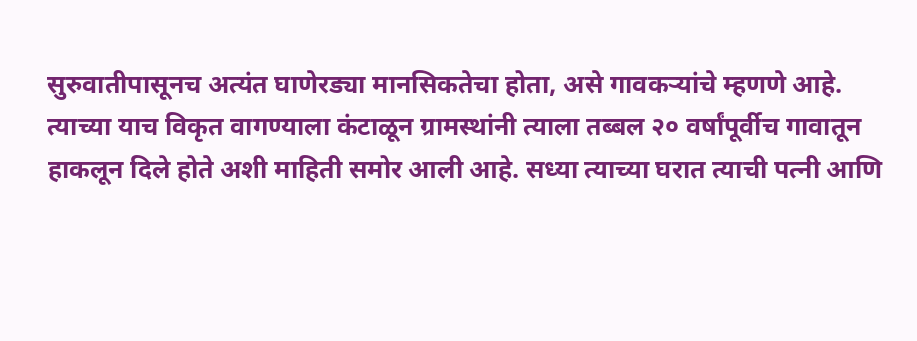सुरुवातीपासूनच अत्यंत घाणेरड्या मानसिकतेचा होता, असे गावकऱ्यांचे म्हणणे आहे. त्याच्या याच विकृत वागण्याला कंटाळून ग्रामस्थांनी त्याला तब्बल २० वर्षांपूर्वीच गावातून हाकलून दिले होते अशी माहिती समोर आली आहे. सध्या त्याच्या घरात त्याची पत्नी आणि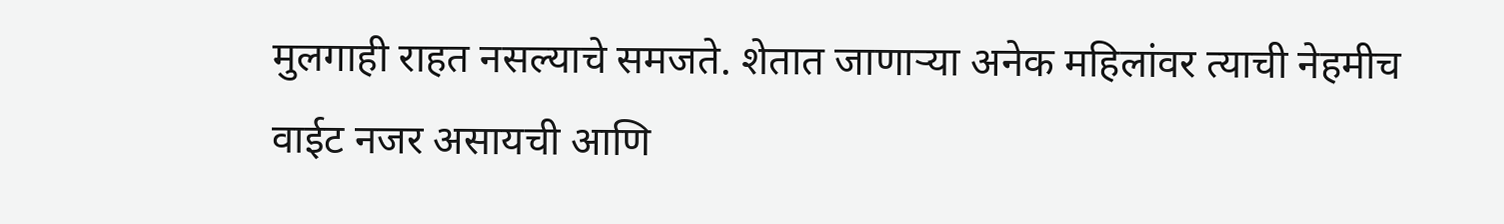मुलगाही राहत नसल्याचे समजते. शेतात जाणाऱ्या अनेक महिलांवर त्याची नेहमीच वाईट नजर असायची आणि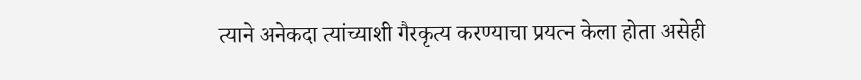त्याने अनेकदा त्यांच्याशी गैरकृत्य करण्याचा प्रयत्न केला होता असेही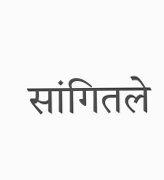सांगितले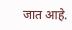जात आहे.